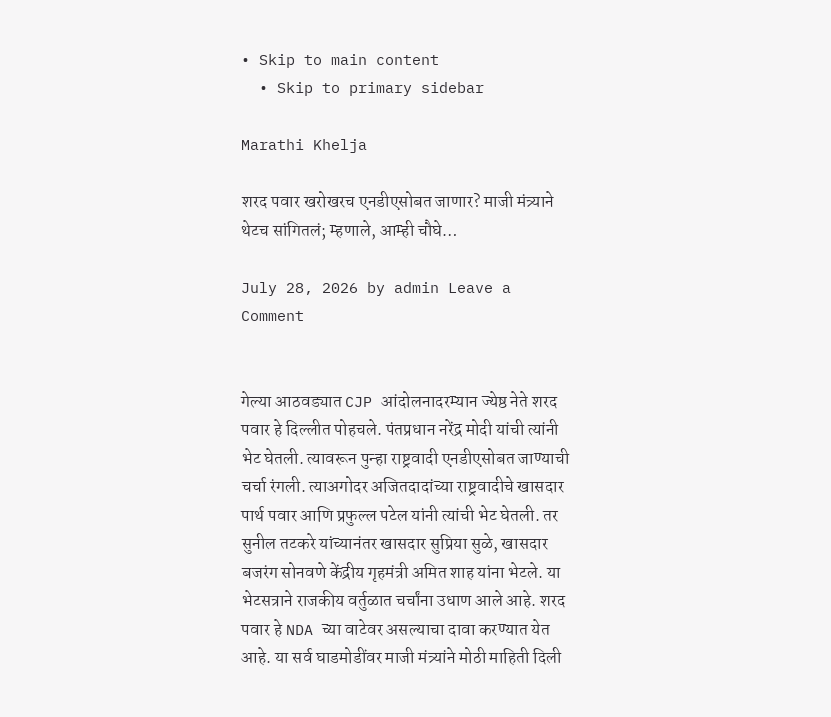• Skip to main content
  • Skip to primary sidebar

Marathi Khelja

शरद पवार खरोखरच एनडीएसोबत जाणार? माजी मंत्र्याने थेटच सांगितलं; म्हणाले, आम्ही चौघे…

July 28, 2026 by admin Leave a Comment


गेल्या आठवड्यात CJP आंदोलनादरम्यान ज्येष्ठ नेते शरद पवार हे दिल्लीत पोहचले. पंतप्रधान नरेंद्र मोदी यांची त्यांनी भेट घेतली. त्यावरून पुन्हा राष्ट्रवादी एनडीएसोबत जाण्याची चर्चा रंगली. त्याअगोदर अजितदादांच्या राष्ट्रवादीचे खासदार पार्थ पवार आणि प्रफुल्ल पटेल यांनी त्यांची भेट घेतली. तर सुनील तटकरे यांच्यानंतर खासदार सुप्रिया सुळे, खासदार बजरंग सोनवणे केंद्रीय गृहमंत्री अमित शाह यांना भेटले. या भेटसत्राने राजकीय वर्तुळात चर्चांना उधाण आले आहे. शरद पवार हे NDA च्या वाटेवर असल्याचा दावा करण्यात येत आहे. या सर्व घाडमोडींवर माजी मंत्र्यांने मोठी माहिती दिली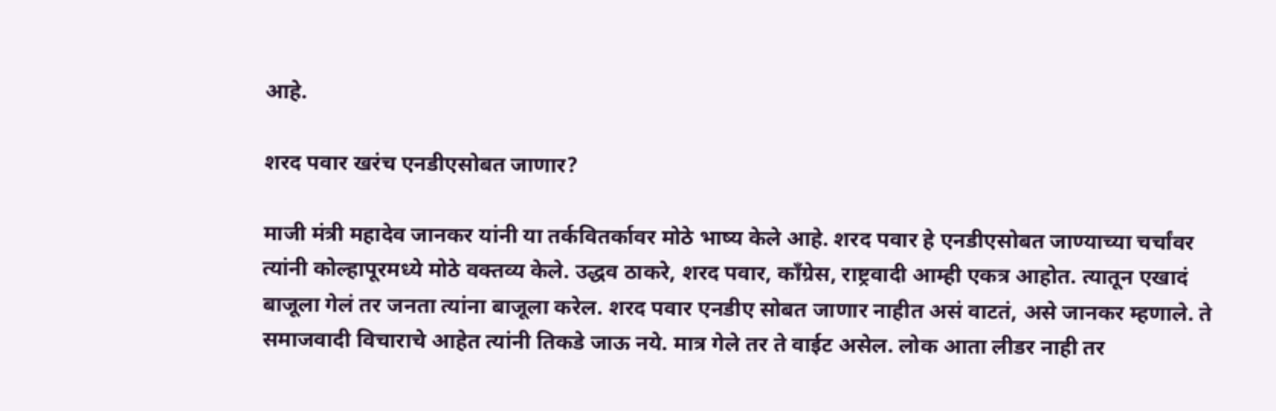आहे.

शरद पवार खरंच एनडीएसोबत जाणार?

माजी मंत्री महादेव जानकर यांनी या तर्कवितर्कावर मोठे भाष्य केले आहे. शरद पवार हे एनडीएसोबत जाण्याच्या चर्चांवर त्यांनी कोल्हापूरमध्ये मोठे वक्तव्य केले. उद्धव ठाकरे, शरद पवार, काँग्रेस, राष्ट्रवादी आम्ही एकत्र आहोत. त्यातून एखादं बाजूला गेलं तर जनता त्यांना बाजूला करेल. शरद पवार एनडीए सोबत जाणार नाहीत असं वाटतं, असे जानकर म्हणाले. ते समाजवादी विचाराचे आहेत त्यांनी तिकडे जाऊ नये. मात्र गेले तर ते वाईट असेल. लोक आता लीडर नाही तर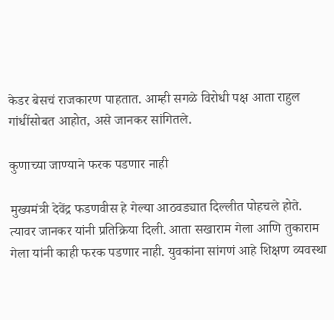केडर बेसचं राजकारण पाहतात. आम्ही सगळे विरोधी पक्ष आता राहुल गांधींसोबत आहोत, असे जानकर सांगितले.

कुणाच्या जाण्याने फरक पडणार नाही

मुख्यमंत्री देवेंद्र फडणवीस हे गेल्या आठवड्यात दिल्लीत पोहचले होते. त्यावर जानकर यांनी प्रतिक्रिया दिली. आता सखाराम गेला आणि तुकाराम गेला यांनी काही फरक पडणार नाही. युवकांना सांगणं आहे शिक्षण व्यवस्था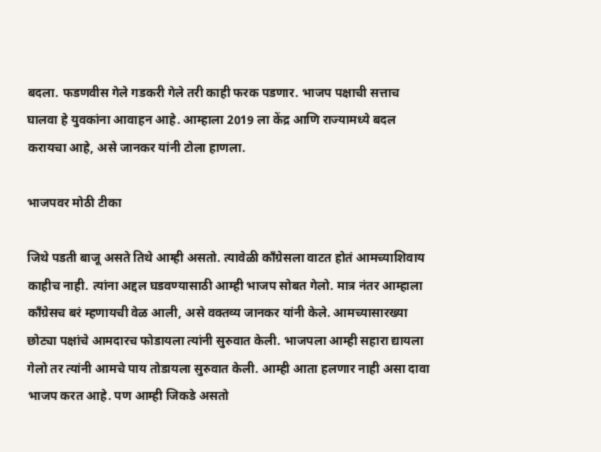बदला. फडणवीस गेले गडकरी गेले तरी काही फरक पडणार. भाजप पक्षाची सत्ताच घालवा हे युवकांना आवाहन आहे. आम्हाला 2019 ला केंद्र आणि राज्यामध्ये बदल करायचा आहे, असे जानकर यांनी टोला हाणला.

भाजपवर मोठी टीका

जिथे पडती बाजू असते तिथे आम्ही असतो. त्यावेळी काँग्रेसला वाटत होतं आमच्याशिवाय काहीच नाही. त्यांना अद्दल घडवण्यासाठी आम्ही भाजप सोबत गेलो. मात्र नंतर आम्हाला काँग्रेसच बरं म्हणायची वेळ आली, असे वक्तव्य जानकर यांनी केले. आमच्यासारख्या छोट्या पक्षांचे आमदारच फोडायला त्यांनी सुरुवात केली. भाजपला आम्ही सहारा द्यायला गेलो तर त्यांनी आमचे पाय तोडायला सुरुवात केली. आम्ही आता हलणार नाही असा दावा भाजप करत आहे. पण आम्ही जिकडे असतो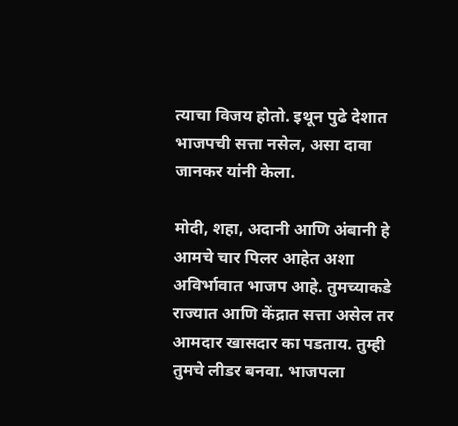त्याचा विजय होतो. इथून पुढे देशात भाजपची सत्ता नसेल, असा दावा जानकर यांनी केला.

मोदी, शहा, अदानी आणि अंबानी हे आमचे चार पिलर आहेत अशा अविर्भावात भाजप आहे. तुमच्याकडे राज्यात आणि केंद्रात सत्ता असेल तर आमदार खासदार का पडताय. तुम्ही तुमचे लीडर बनवा. भाजपला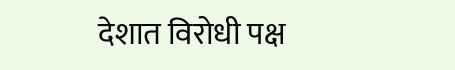देशात विरोधी पक्ष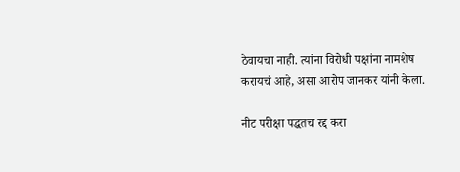ठेवायचा नाही. त्यांना विरोधी पक्षांना नामशेष करायचं आहे, असा आरोप जानकर यांनी केला.

नीट परीक्षा पद्धतच रद्द करा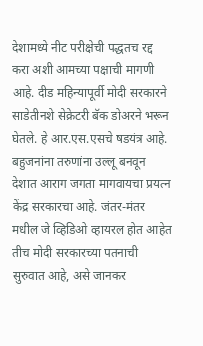देशामध्ये नीट परीक्षेची पद्धतच रद्द करा अशी आमच्या पक्षाची मागणी आहे. दीड महिन्यापूर्वी मोदी सरकारने साडेतीनशे सेक्रेटरी बॅक डोअरने भरून घेतले. हे आर.एस.एसचे षडयंत्र आहे. बहुजनांना तरुणांना उल्लू बनवून देशात आराग जगता मागवायचा प्रयत्न केंद्र सरकारचा आहे. जंतर-मंतर मधील जे व्हिडिओ व्हायरल होत आहेत तीच मोदी सरकारच्या पतनाची सुरुवात आहे, असे जानकर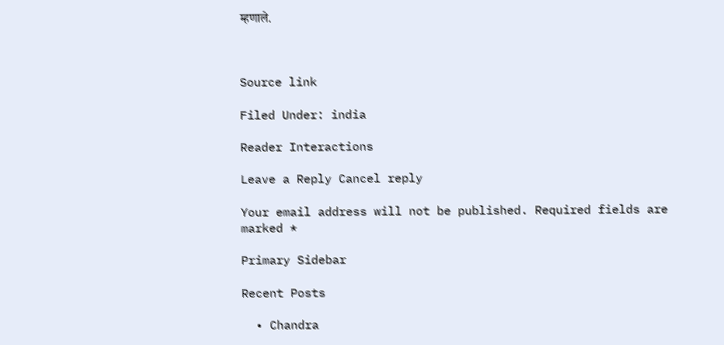म्हणाले.



Source link

Filed Under: india

Reader Interactions

Leave a Reply Cancel reply

Your email address will not be published. Required fields are marked *

Primary Sidebar

Recent Posts

  • Chandra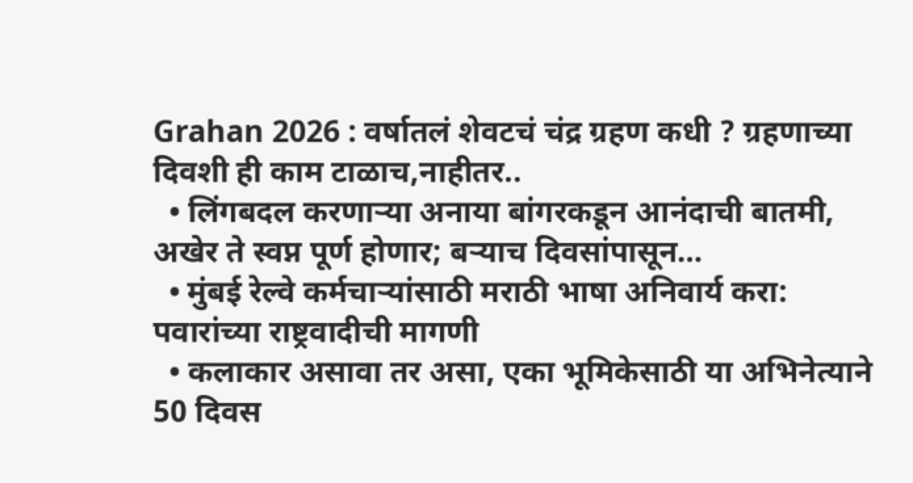Grahan 2026 : वर्षातलं शेवटचं चंद्र ग्रहण कधी ? ग्रहणाच्या दिवशी ही काम टाळाच,नाहीतर..
  • लिंगबदल करणाऱ्या अनाया बांगरकडून आनंदाची बातमी, अखेर ते स्वप्न पूर्ण होणार; बऱ्याच दिवसांपासून…
  • मुंबई रेल्वे कर्मचाऱ्यांसाठी मराठी भाषा अनिवार्य करा: पवारांच्या राष्ट्रवादीची मागणी
  • कलाकार असावा तर असा, एका भूमिकेसाठी या अभिनेत्याने 50 दिवस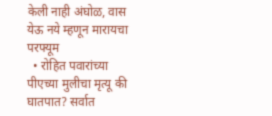केली नाही अंघोळ, वास येऊ नये म्हणून मारायचा परफ्यूम
  • रोहित पवारांच्या पीएच्या मुलीचा मृत्यू की घातपात? सर्वात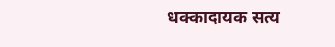धक्कादायक सत्य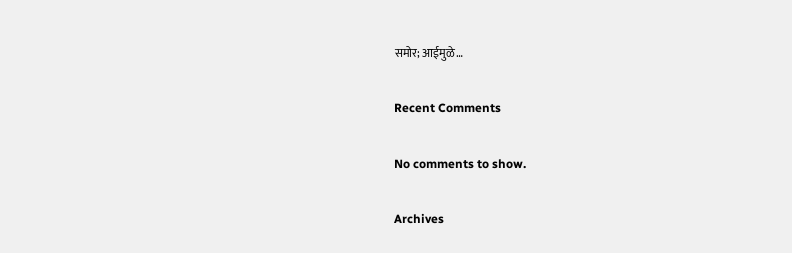समोर; आईमुळे…

Recent Comments

No comments to show.

Archives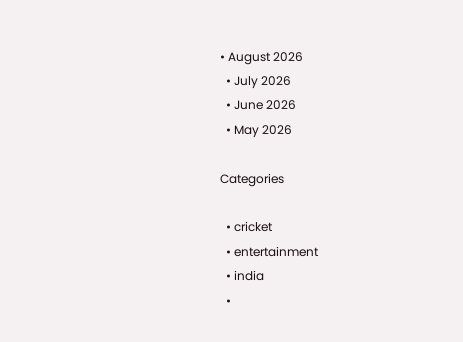• August 2026
  • July 2026
  • June 2026
  • May 2026

Categories

  • cricket
  • entertainment
  • india
  •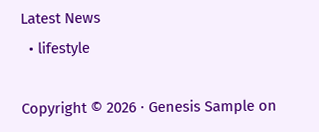Latest News
  • lifestyle

Copyright © 2026 · Genesis Sample on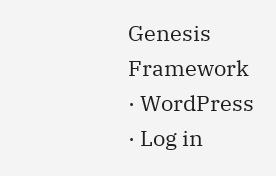Genesis Framework · WordPress · Log in